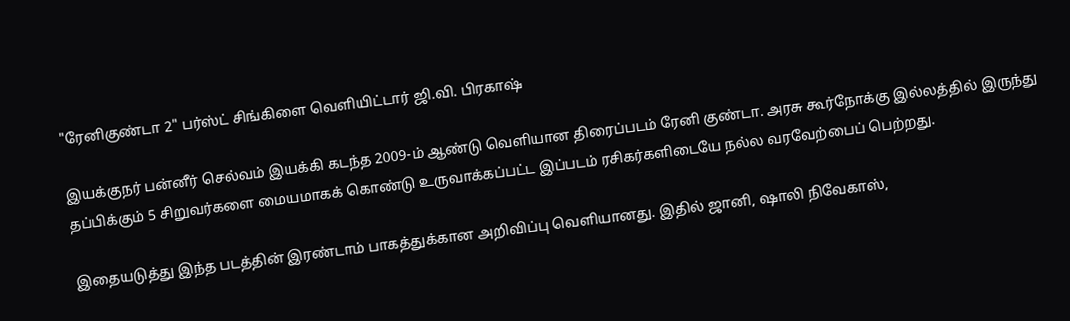"ரேனிகுண்டா 2" பர்ஸ்ட் சிங்கிளை வெளியிட்டார் ஜி.வி. பிரகாஷ்

இயக்குநர் பன்னீர் செல்வம் இயக்கி கடந்த 2009-ம் ஆண்டு வெளியான திரைப்படம் ரேனி குண்டா. அரசு கூர்நோக்கு இல்லத்தில் இருந்து தப்பிக்கும் 5 சிறுவர்களை மையமாகக் கொண்டு உருவாக்கப்பட்ட இப்படம் ரசிகர்களிடையே நல்ல வரவேற்பைப் பெற்றது.

இதையடுத்து இந்த படத்தின் இரண்டாம் பாகத்துக்கான அறிவிப்பு வெளியானது. இதில் ஜானி, ஷாலி நிவேகாஸ்,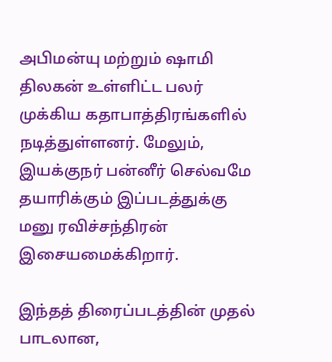அபிமன்யு மற்றும் ஷாமி திலகன் உள்ளிட்ட பலர் முக்கிய கதாபாத்திரங்களில் நடித்துள்ளனர். மேலும், இயக்குநர் பன்னீர் செல்வமே தயாரிக்கும் இப்படத்துக்கு மனு ரவிச்சந்திரன் இசையமைக்கிறார்.

இந்தத் திரைப்படத்தின் முதல் பாடலான,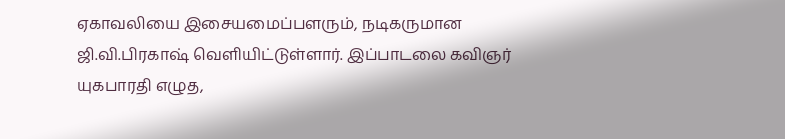ஏகாவலியை இசையமைப்பளரும், நடிகருமான ஜி.வி.பிரகாஷ் வெளியிட்டுள்ளார். இப்பாடலை கவிஞர் யுகபாரதி எழுத,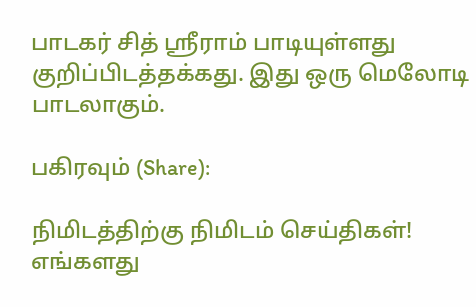பாடகர் சித் ஸ்ரீராம் பாடியுள்ளது குறிப்பிடத்தக்கது. இது ஒரு மெலோடி பாடலாகும்.

பகிரவும் (Share):

நிமிடத்திற்கு நிமிடம் செய்திகள்! எங்களது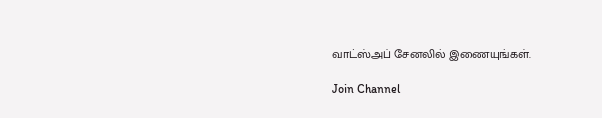வாட்ஸ்அப் சேனலில் இணையுங்கள்.

Join Channel